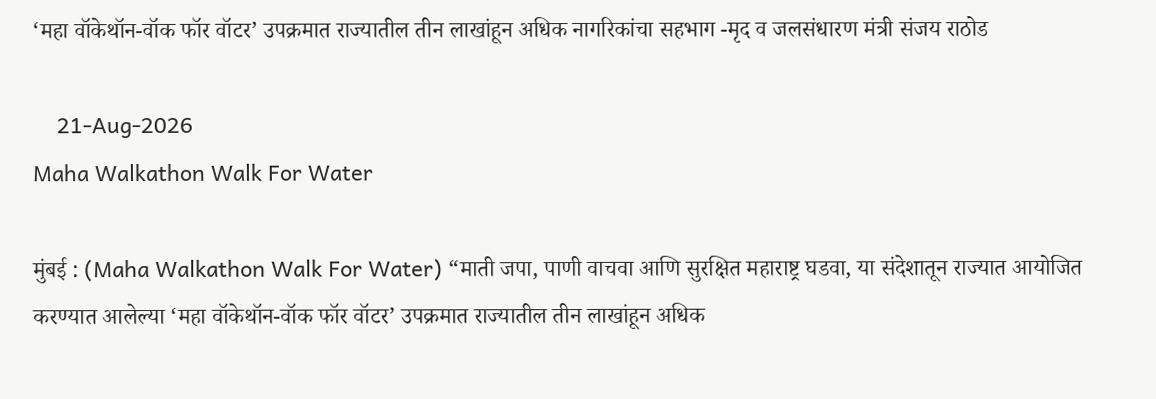‘महा वॉकेथॉन-वॉक फॉर वॉटर’ उपक्रमात राज्यातील तीन लाखांहून अधिक नागरिकांचा सहभाग -मृद व जलसंधारण मंत्री संजय राठोड

    21-Aug-2026
Maha Walkathon Walk For Water

मुंबई : (Maha Walkathon Walk For Water) “माती जपा, पाणी वाचवा आणि सुरक्षित महाराष्ट्र घडवा, या संदेशातून राज्यात आयोजित करण्यात आलेल्या ‘महा वॉकेथॉन-वॉक फॉर वॉटर’ उपक्रमात राज्यातील तीन लाखांहून अधिक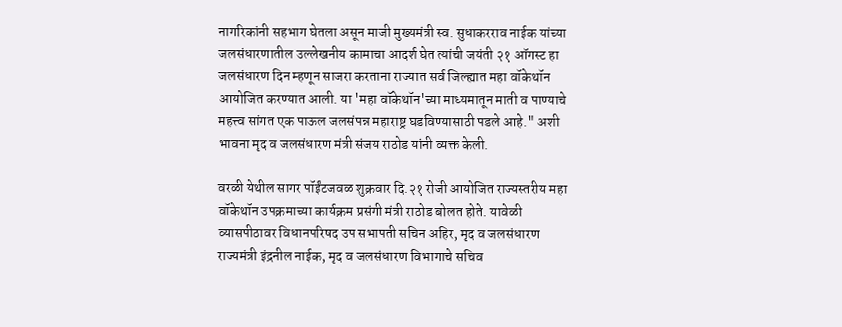नागरिकांनी सहभाग घेतला असून माजी मुख्यमंत्री स्व. सुधाकरराव नाईक यांच्या जलसंधारणातील उल्लेखनीय कामाचा आदर्श घेत त्यांची जयंती २१ ऑगस्ट हा जलसंधारण दिन म्हणून साजरा करताना राज्यात सर्व जिल्ह्यात महा वॉकेथॉन आयोजित करण्यात आली. या 'महा वॉकेथॉन'च्या माध्यमातून माती व पाण्याचे महत्त्व सांगत एक पाऊल जलसंपन्न महाराष्ट्र घडविण्यासाठी पडले आहे." अशी भावना मृद व जलसंधारण मंत्री संजय राठोड यांनी व्यक्त केली.

वरळी येथील सागर पॉईंटजवळ शुक्रवार दि.२१ रोजी आयोजित राज्यस्तरीय महा वॉकेथॉन उपक्रमाच्या कार्यक्रम प्रसंगी मंत्री राठोड बोलत होते. यावेळी व्यासपीठावर विधानपरिषद उप सभापती सचिन अहिर, मृद व जलसंधारण राज्यमंत्री इंद्रनील नाईक, मृद व जलसंधारण विभागाचे सचिव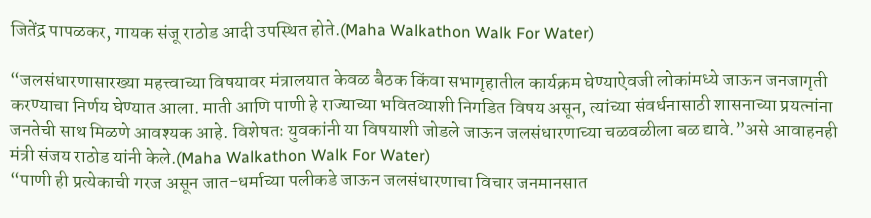जितेंद्र पापळकर, गायक संजू राठोड आदी उपस्थित होते.(Maha Walkathon Walk For Water)

“जलसंधारणासारख्या महत्त्वाच्या विषयावर मंत्रालयात केवळ बैठक किंवा सभागृहातील कार्यक्रम घेण्याऐवजी लोकांमध्ये जाऊन जनजागृती करण्याचा निर्णय घेण्यात आला. माती आणि पाणी हे राज्याच्या भवितव्याशी निगडित विषय असून, त्यांच्या संवर्धनासाठी शासनाच्या प्रयत्नांना जनतेची साथ मिळणे आवश्यक आहे. विशेषतः युवकांनी या विषयाशी जोडले जाऊन जलसंधारणाच्या चळवळीला बळ द्यावे.”असे आवाहनही मंत्री संजय राठोड यांनी केले.(Maha Walkathon Walk For Water)
“पाणी ही प्रत्येकाची गरज असून जात-धर्माच्या पलीकडे जाऊन जलसंधारणाचा विचार जनमानसात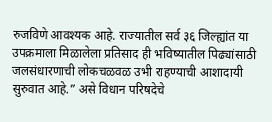रुजविणे आवश्यक आहे. राज्यातील सर्व ३६ जिल्ह्यांत या उपक्रमाला मिळालेला प्रतिसाद ही भविष्यातील पिढ्यांसाठी जलसंधारणाची लोकचळवळ उभी राहण्याची आशादायी सुरुवात आहे.” असे विधान परिषदेचे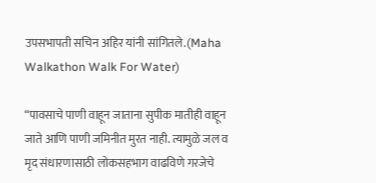उपसभापती सचिन अहिर यांनी सांगितले.(Maha Walkathon Walk For Water)

“पावसाचे पाणी वाहून जाताना सुपीक मातीही वाहून जाते आणि पाणी जमिनीत मुरत नाही. त्यामुळे जल व मृद संधारणासाठी लोकसहभाग वाढविणे गरजेचे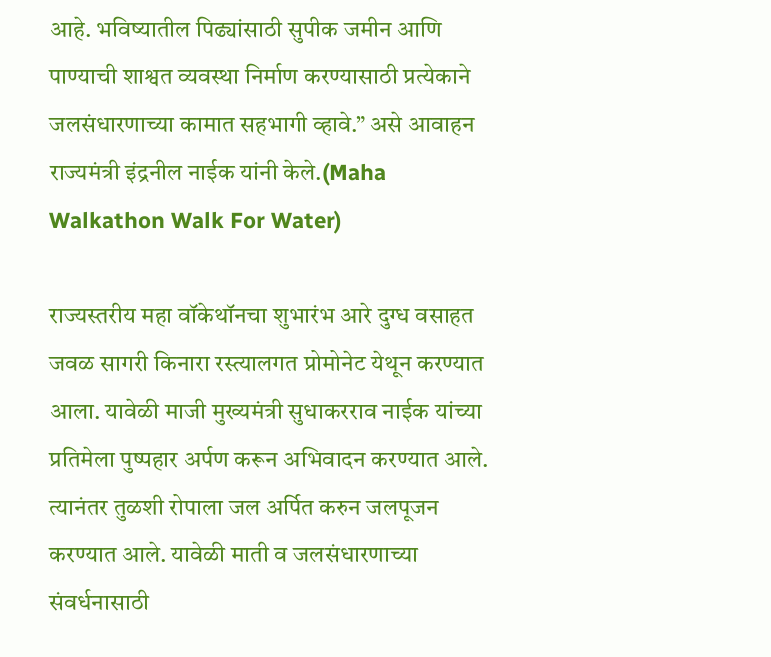आहे. भविष्यातील पिढ्यांसाठी सुपीक जमीन आणि पाण्याची शाश्वत व्यवस्था निर्माण करण्यासाठी प्रत्येकाने जलसंधारणाच्या कामात सहभागी व्हावे.” असे आवाहन राज्यमंत्री इंद्रनील नाईक यांनी केले.(Maha Walkathon Walk For Water)

राज्यस्तरीय महा वॉकेथॉनचा शुभारंभ आरे दुग्ध वसाहत जवळ सागरी किनारा रस्त्यालगत प्रोमोनेट येथून करण्यात आला. यावेळी माजी मुख्यमंत्री सुधाकरराव नाईक यांच्या प्रतिमेला पुष्पहार अर्पण करून अभिवादन करण्यात आले. त्यानंतर तुळशी रोपाला जल अर्पित करुन जलपूजन करण्यात आले. यावेळी माती व जलसंधारणाच्या संवर्धनासाठी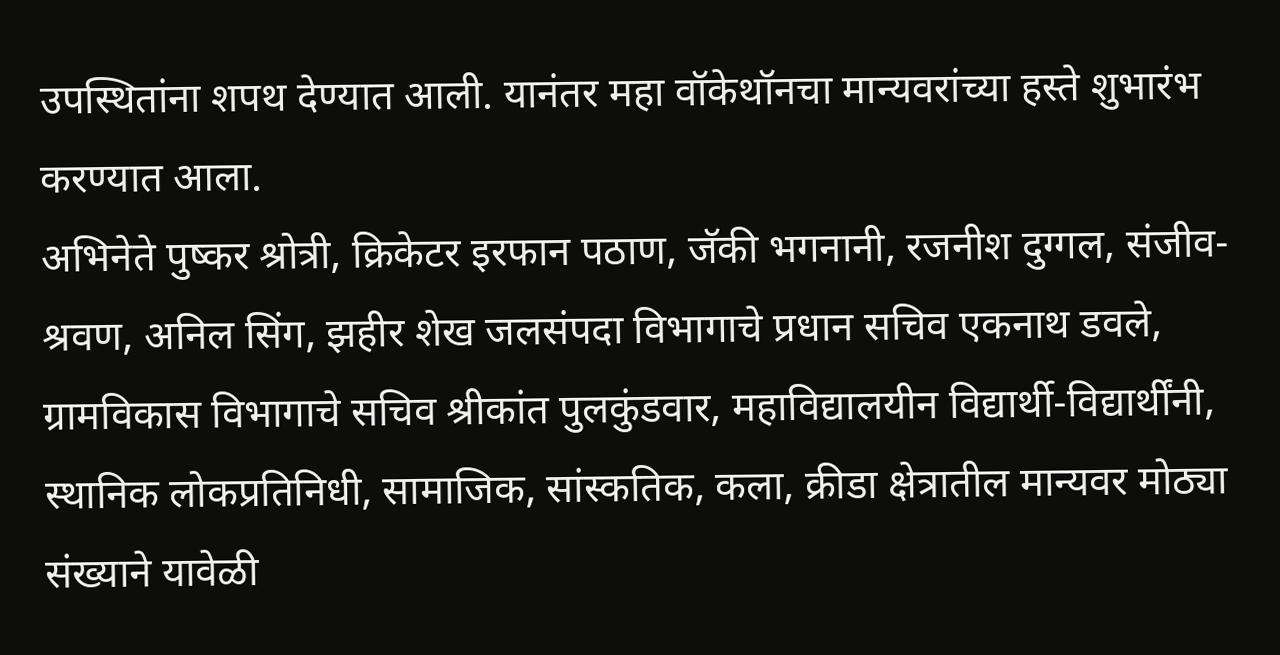उपस्थितांना शपथ देण्यात आली. यानंतर महा वॉकेथॉनचा मान्यवरांच्या हस्ते शुभारंभ करण्यात आला.
अभिनेते पुष्कर श्रोत्री, क्रिकेटर इरफान पठाण, जॅकी भगनानी, रजनीश दुग्गल, संजीव-श्रवण, अनिल सिंग, झहीर शेख जलसंपदा विभागाचे प्रधान सचिव एकनाथ डवले, ग्रामविकास विभागाचे सचिव श्रीकांत पुलकुंडवार, महाविद्यालयीन विद्यार्थी-विद्यार्थींनी, स्थानिक लोकप्रतिनिधी, सामाजिक, सांस्कतिक, कला, क्रीडा क्षेत्रातील मान्यवर मोठ्या संख्याने यावेळी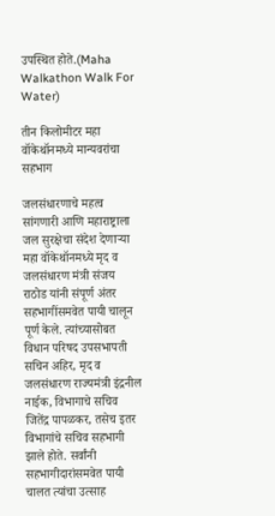उपस्थित होते.(Maha Walkathon Walk For Water)

तीन किलोमीटर महा वॉकेथॉनमध्ये मान्यवरांचा सहभाग

जलसंधारणाचे महत्व सांगणारी आणि महाराष्ट्राला जल सुरक्षेचा संदेश देणाऱ्या महा वॉकेथॉनमध्ये मृद व जलसंधारण मंत्री संजय राठोड यांनी संपूर्ण अंतर सहभागींसमवेत पायी चालून पूर्ण केले. त्यांच्यासोबत विधान परिषद उपसभापती सचिन अहिर, मृद व जलसंधारण राज्यमंत्री इंद्रनील नाईक, विभागाचे सचिव जितेंद्र पापळकर, तसेच इतर विभागांचे सचिव सहभागी झाले होते. सर्वांनी सहभागीदारांसमवेत पायी चालत त्यांचा उत्साह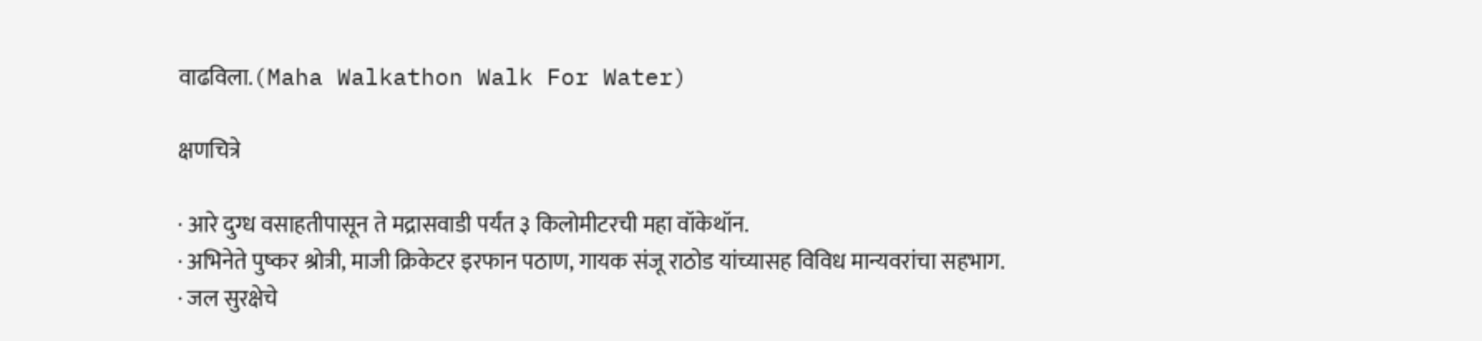वाढविला.(Maha Walkathon Walk For Water)

क्षणचित्रे

· आरे दुग्ध वसाहतीपासून ते मद्रासवाडी पर्यंत ३ किलोमीटरची महा वॉकेथॉन.
· अभिनेते पुष्कर श्रोत्री, माजी क्रिकेटर इरफान पठाण, गायक संजू राठोड यांच्यासह विविध मान्यवरांचा सहभाग.
· जल सुरक्षेचे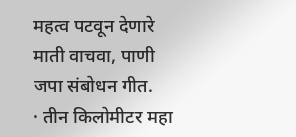महत्व पटवून देणारे माती वाचवा, पाणी जपा संबोधन गीत.
· तीन किलोमीटर महा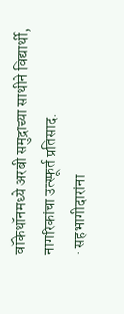वॉकेथॉनमध्ये अरबी समुद्राच्या साथीने विद्यार्थी, नागरिकांचा उत्स्फूर्त प्रतिसाद.
· सहभागीदारांना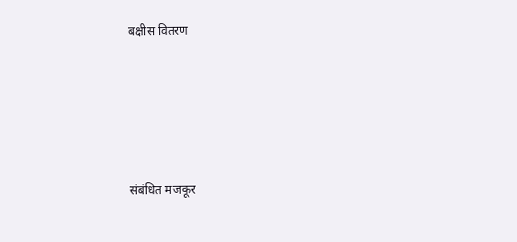बक्षीस वितरण






संबंधित मजकूर